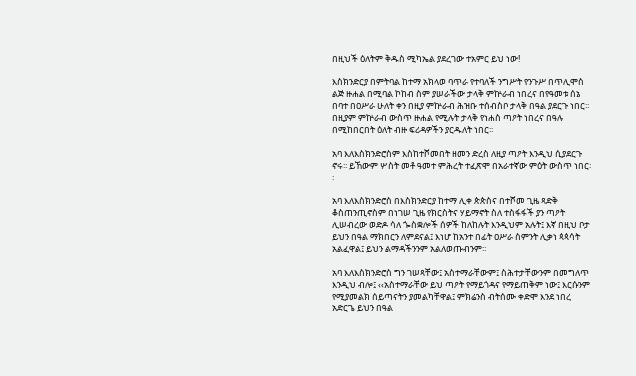በዚህች ዕለትም ቅዱስ ሚካኤል ያደረገው ተአምር ይህ ነው!

እስክንድርያ በምትባል ከተማ አክላወ ባጥራ የተባለች ንግሥት የንጉሥ በጥሊሞስ ልጅ ዙሐል በሚባል ኮከብ ስም ያሠራችው ታላቅ ምኵራብ ነበረና በየዓመቱ ሰኔ በባተ በዐሥራ ሁለት ቀን በዚያ ምኵራብ ሕዝቡ ተሰብስቦ ታላቅ በዓል ያደርጉ ነበር፡፡ በዚያም ምኵራብ ውስጥ ዙሐል የሚሉት ታላቅ የነሐስ ጣዖት ነበረና በዓሉ በሚከበርበት ዕለት ብዙ ፍሪዳዎችን ያርዱለት ነበር፡፡

አባ እለእስክንድሮስም እስከተሾመበት ዘመን ድረስ ለዚያ ጣዖት እንዲህ ሲያደርጉ ኖሩ፡፡ ይኸውም ሦስት መቶ ዓመተ ምሕረት ተፈጽሞ በአራተኛው ምዕት ውስጥ ነበር፡፡

አባ እለእስክንድሮስ በእስክንድርያ ከተማ ሊቀ ጵጵስና በተሾመ ጊዜ ጻድቅ ቆስጠንጢኖስም በነገሠ ጊዜ የክርስትና ሃይማኖት ስለ ተስፋፋች ያን ጣዖት ሊሠብረው ወድዶ ሳለ ጐስቋሎች ሰዎች ከለከሉት እንዲህም አሉት፤ እኛ በዚህ ቦታ ይህን በዓል ማክበርን ለምደናል፤ እነሆ ከአንተ በፊት ዐሥራ ስምንት ሊቃነ ጳጳሳት አልፈዋል፤ ይህን ልማዳችንንም አልለወጡብንም፡፡

አባ እለእስክንድሮስ ግን ገሠጻቸው፤ አስተማራቸውም፤ ስሕተታቸውንም በመግለጥ እንዲህ ብሎ፤ ‹‹አስተማራቸው ይህ ጣዖት የማይጎዳና የማይጠቅም ነው፤ እርሱንም የሚያመልክ ሰይጣናትን ያመልካቸዋል፤ ምክሬንስ ብትሰሙ ቀድሞ እንደ ነበረ አድርጌ ይህን በዓል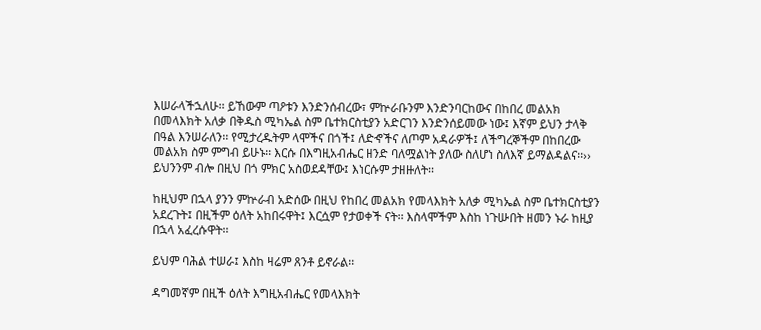እሠራላችኋለሁ፡፡ ይኸውም ጣዖቱን እንድንሰብረው፣ ምኵራቡንም እንድንባርከውና በከበረ መልአክ በመላእክት አለቃ በቅዱስ ሚካኤል ስም ቤተክርስቲያን አድርገን እንድንሰይመው ነው፤ እኛም ይህን ታላቅ በዓል እንሠራለን፡፡ የሚታረዱትም ላሞችና በጎች፤ ለድኆችና ለጦም አዳራዎች፤ ለችግረኞችም በከበረው መልአክ ስም ምግብ ይሁኑ፡፡ እርሱ በእግዚአብሔር ዘንድ ባለሟልነት ያለው ስለሆነ ስለእኛ ይማልዳልና፡፡›› ይህንንም ብሎ በዚህ በጎ ምክር አስወደዳቸው፤ እነርሱም ታዘዙለት፡፡

ከዚህም በኋላ ያንን ምኵራብ አድሰው በዚህ የከበረ መልአክ የመላእክት አለቃ ሚካኤል ስም ቤተክርስቲያን አደረጉት፤ በዚችም ዕለት አከበሩዋት፤ እርሷም የታወቀች ናት፡፡ እስላሞችም እስከ ነጉሡበት ዘመን ኑራ ከዚያ በኋላ አፈረሱዋት፡፡

ይህም ባሕል ተሠራ፤ እስከ ዛሬም ጸንቶ ይኖራል፡፡

ዳግመኛም በዚች ዕለት እግዚአብሔር የመላእክት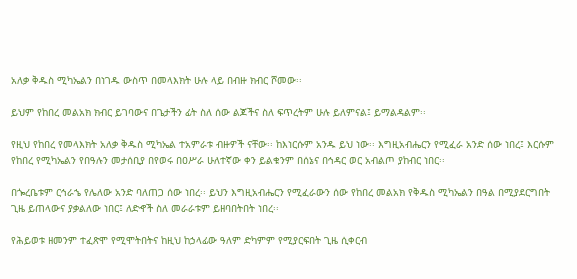አለቃ ቅዱስ ሚካኤልን በነገዱ ውስጥ በመላእክት ሁሉ ላይ በብዙ ክብር ሾመው፡፡

ይህም የከበረ መልአክ ክብር ይገባውና በጌታችን ፊት ስለ ሰው ልጆችና ስለ ፍጥረትም ሁሉ ይለምናል፤ ይማልዳልም፡፡

የዚህ የከበረ የመላእክት አለቃ ቅዱስ ሚካኤል ተአምራቱ ብዙዎች ናቸው፡፡ ከእነርሱም አንዱ ይህ ነው፡፡ እግዚአብሔርን የሚፈራ አንድ ሰው ነበረ፤ እርሱም የከበረ የሚካኤልን የበዓሉን መታሰቢያ በየወሩ በዐሥራ ሁለተኛው ቀን ይልቁንም በሰኔና በኅዳር ወር አብልጦ ያከብር ነበር፡፡

በጐረቤቱም ርኅራኄ የሌለው አንድ ባለጠጋ ሰው ነበረ፡፡ ይህን እግዚአብሔርን የሚፈራውን ሰው የከበረ መልአክ የቅዱስ ሚካኤልን በዓል በሚያደርግበት ጊዜ ይጠላውና ያቃልለው ነበር፤ ለድኆች ስለ መራራቱም ይዘባበትበት ነበረ፡፡

የሕይወቱ ዘመንም ተፈጽሞ የሚሞትበትና ከዚህ ከኃላፊው ዓለም ድካምም የሚያርፍበት ጊዜ ሲቀርብ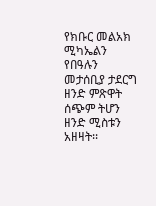የክቡር መልአክ ሚካኤልን የበዓሉን መታሰቢያ ታደርግ ዘንድ ምጽዋት ሰጭም ትሆን ዘንድ ሚስቱን አዘዛት፡፡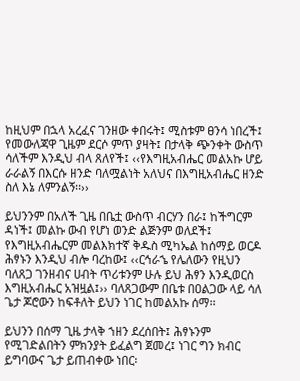ከዚህም በኋላ አረፈና ገንዘው ቀበሩት፤ ሚስቱም ፀንሳ ነበረች፤ የመውለጃዋ ጊዜም ደርሶ ምጥ ያዛት፤ በታላቅ ጭንቀት ውስጥ ሳለችም እንዲህ ብላ ጸለየች፤ ‹‹የእግዚአብሔር መልአኩ ሆይ ራራልኝ በእርሱ ዘንድ ባለሟልነት አለህና በእግዚአብሔር ዘንድ ስለ እኔ ለምንልኝ፡፡››

ይህንንም በአለች ጊዜ በቤቷ ውስጥ ብርሃን በራ፤ ከችግርም ዳነች፤ መልኩ ውብ የሆነ ወንድ ልጅንም ወለደች፤ የእግዚአብሔርም መልእክተኛ ቅዱስ ሚካኤል ከሰማይ ወርዶ ሕፃኑን እንዲህ ብሎ ባረከው፤ ‹‹ርኅራኄ የሌለውን የዚህን ባለጸጋ ገንዘብና ሀብት ጥሪቱንም ሁሉ ይህ ሕፃን እንዲወርስ እግዚአብሔር አዝዟል፤›› ባለጸጋውም በቤቱ በዐልጋው ላይ ሳለ ጌታ ጆሮውን ከፍቶለት ይህን ነገር ከመልአኩ ሰማ፡፡

ይህንን በሰማ ጊዜ ታላቅ ኀዘን ደረሰበት፤ ሕፃኑንም የሚገድልበትን ምክንያት ይፈልግ ጀመረ፤ ነገር ግን ክብር ይግባውና ጌታ ይጠብቀው ነበር፡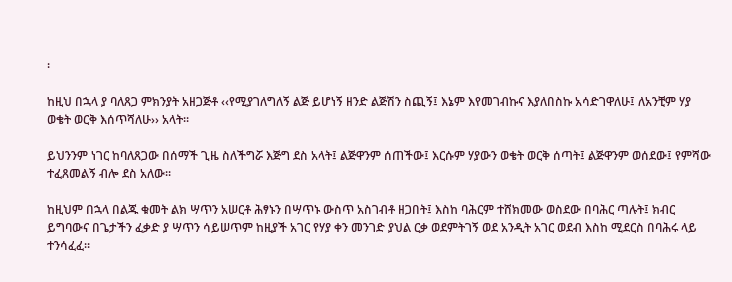፡

ከዚህ በኋላ ያ ባለጸጋ ምክንያት አዘጋጅቶ ‹‹የሚያገለግለኝ ልጅ ይሆነኝ ዘንድ ልጅሽን ስጪኝ፤ እኔም እየመገብኩና እያለበስኩ አሳድገዋለሁ፤ ለአንቺም ሃያ ወቄት ወርቅ እሰጥሻለሁ›› አላት፡፡

ይህንንም ነገር ከባለጸጋው በሰማች ጊዜ ስለችግሯ እጅግ ደስ አላት፤ ልጅዋንም ሰጠችው፤ እርሱም ሃያውን ወቄት ወርቅ ሰጣት፤ ልጅዋንም ወሰደው፤ የምሻው ተፈጸመልኝ ብሎ ደስ አለው፡፡

ከዚህም በኋላ በልጁ ቁመት ልክ ሣጥን አሠርቶ ሕፃኑን በሣጥኑ ውስጥ አስገብቶ ዘጋበት፤ እስከ ባሕርም ተሸክመው ወስደው በባሕር ጣሉት፤ ክብር ይግባውና በጌታችን ፈቃድ ያ ሣጥን ሳይሠጥም ከዚያች አገር የሃያ ቀን መንገድ ያህል ርቃ ወደምትገኝ ወደ አንዲት አገር ወደብ እስከ ሚደርስ በባሕሩ ላይ ተንሳፈፈ፡፡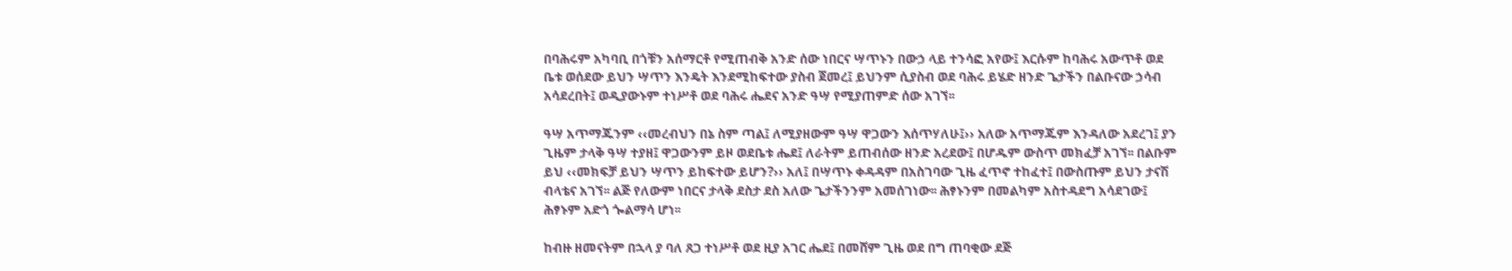በባሕሩም አካባቢ በጎቹን አሰማርቶ የሚጠብቅ አንድ ሰው ነበርና ሣጥኑን በውኃ ላይ ተንሳፎ አየው፤ እርሱም ከባሕሩ አውጥቶ ወደ ቤቱ ወሰደው ይህን ሣጥን እንዴት እንደሚከፍተው ያስብ ጀመረ፤ ይህንም ሲያስብ ወደ ባሕሩ ይሄድ ዘንድ ጌታችን በልቡናው ኃሳብ አሳደረበት፤ ወዲያውኑም ተነሥቶ ወደ ባሕሩ ሔደና አንድ ዓሣ የሚያጠምድ ሰው አገኘ፡፡

ዓሣ አጥማጁንም ‹‹መረብህን በኔ ስም ጣል፤ ለሚያዘውም ዓሣ ዋጋውን እሰጥሃለሁ፤›› አለው አጥማጁም እንዳለው አደረገ፤ ያን ጊዜም ታላቅ ዓሣ ተያዘ፤ ዋጋውንም ይዞ ወደቤቱ ሔደ፤ ለራትም ይጠብሰው ዘንድ አረደው፤ በሆዱም ውስጥ መክፈቻ አገኘ፡፡ በልቡም ይህ ‹‹መክፍቻ ይህን ሣጥን ይከፍተው ይሆን?›› አለ፤ በሣጥኑ ቀዳዳም በአስገባው ጊዜ ፈጥኖ ተከፈተ፤ በውስጡም ይህን ታናሽ ብላቴና አገኘ፡፡ ልጅ የለውም ነበርና ታላቅ ደስታ ደስ አለው ጌታችንንም አመሰገነው፡፡ ሕፃኑንም በመልካም አስተዳደግ አሳደገው፤ ሕፃኑም አድጎ ጐልማሳ ሆነ፡፡

ከብዙ ዘመናትም በኋላ ያ ባለ ጸጋ ተነሥቶ ወደ ዚያ አገር ሔደ፤ በመሸም ጊዜ ወደ በግ ጠባቂው ደጅ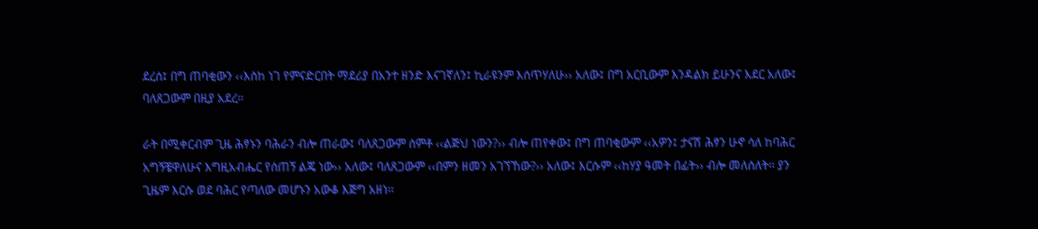ደረሰ፤ በግ ጠባቂውን ‹‹እስከ ነገ የምናድርበት ማደሪያ በአንተ ዘንድ እናገኛለን፤ ኪራዩንም እሰጥሃለሁ›› አለው፤ በግ አርቢውም እንዳልክ ይሁንና እደር አለው፤ ባለጸጋውም በዚያ አደረ፡፡

ራት በሚቀርብም ጊዜ ሕፃኑን ባሕራን ብሎ ጠራው፤ ባለጸጋውም ሰምቶ ‹‹ልጅህ ነውን?›› ብሎ ጠየቀው፤ በግ ጠባቂውም ‹‹አዎን፤ ታናሽ ሕፃን ሁኖ ሳለ ከባሕር አግኝቼዋለሁና እግዚአብሔር የሰጠኝ ልጄ ነው›› አለው፤ ባለጸጋውም ‹‹በምን ዘመን አገኘኸው?›› አለው፤ እርሱም ‹‹ከሃያ ዓመት በፊት›› ብሎ መለሰለት፡፡ ያን ጊዜም እርሱ ወደ ባሕር የጣለው መሆኑን አውቆ እጅግ አዘነ፡፡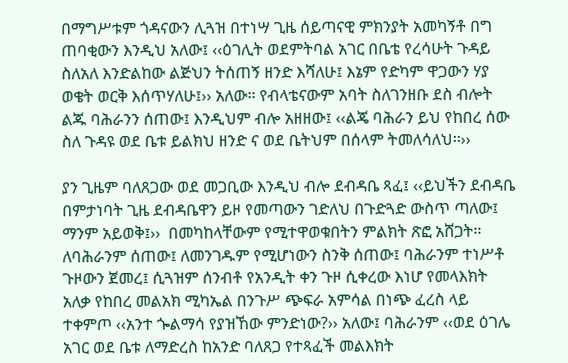በማግሥቱም ጎዳናውን ሊጓዝ በተነሣ ጊዜ ሰይጣናዊ ምክንያት አመካኝቶ በግ ጠባቂውን እንዲህ አለው፤ ‹‹ዕገሊት ወደምትባል አገር በቤቴ የረሳሁት ጉዳይ ስለአለ እንድልከው ልጅህን ትሰጠኝ ዘንድ እሻለሁ፤ እኔም የድካም ዋጋውን ሃያ ወቄት ወርቅ እሰጥሃለሁ፤›› አለው፡፡ የብላቴናውም አባት ስለገንዘቡ ደስ ብሎት ልጁ ባሕራንን ሰጠው፤ እንዲህም ብሎ አዘዘው፤ ‹‹ልጄ ባሕራን ይህ የከበረ ሰው ስለ ጉዳዩ ወደ ቤቱ ይልክህ ዘንድ ና ወደ ቤትህም በሰላም ትመለሳለህ፡፡››

ያን ጊዜም ባለጸጋው ወደ መጋቢው እንዲህ ብሎ ደብዳቤ ጻፈ፤ ‹‹ይህችን ደብዳቤ በምታነባት ጊዜ ደብዳቤዋን ይዞ የመጣውን ገድለህ በጉድጓድ ውስጥ ጣለው፤ ማንም አይወቅ፤››  በመካከላቸውም የሚተዋወቁበትን ምልክት ጽፎ አሸጋት፡፡ ለባሕራንም ሰጠው፤ ለመንገዱም የሚሆነውን ስንቅ ሰጠው፤ ባሕራንም ተነሥቶ ጉዞውን ጀመረ፤ ሲጓዝም ሰንብቶ የአንዲት ቀን ጉዞ ሲቀረው እነሆ የመላእክት አለቃ የከበረ መልአክ ሚካኤል በንጉሥ ጭፍራ አምሳል በነጭ ፈረስ ላይ ተቀምጦ ‹‹አንተ ጐልማሳ የያዝኸው ምንድነው?›› አለው፤ ባሕራንም ‹‹ወደ ዕገሌ አገር ወደ ቤቱ ለማድረስ ከአንድ ባለጸጋ የተጻፈች መልእክት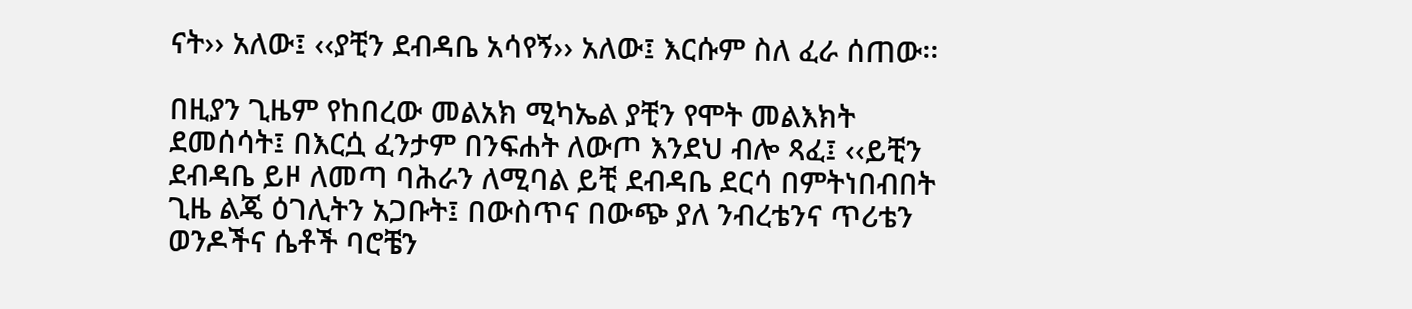ናት›› አለው፤ ‹‹ያቺን ደብዳቤ አሳየኝ›› አለው፤ እርሱም ስለ ፈራ ሰጠው፡፡

በዚያን ጊዜም የከበረው መልአክ ሚካኤል ያቺን የሞት መልእክት ደመሰሳት፤ በእርሷ ፈንታም በንፍሐት ለውጦ እንደህ ብሎ ጻፈ፤ ‹‹ይቺን ደብዳቤ ይዞ ለመጣ ባሕራን ለሚባል ይቺ ደብዳቤ ደርሳ በምትነበብበት ጊዜ ልጄ ዕገሊትን አጋቡት፤ በውስጥና በውጭ ያለ ንብረቴንና ጥሪቴን ወንዶችና ሴቶች ባሮቼን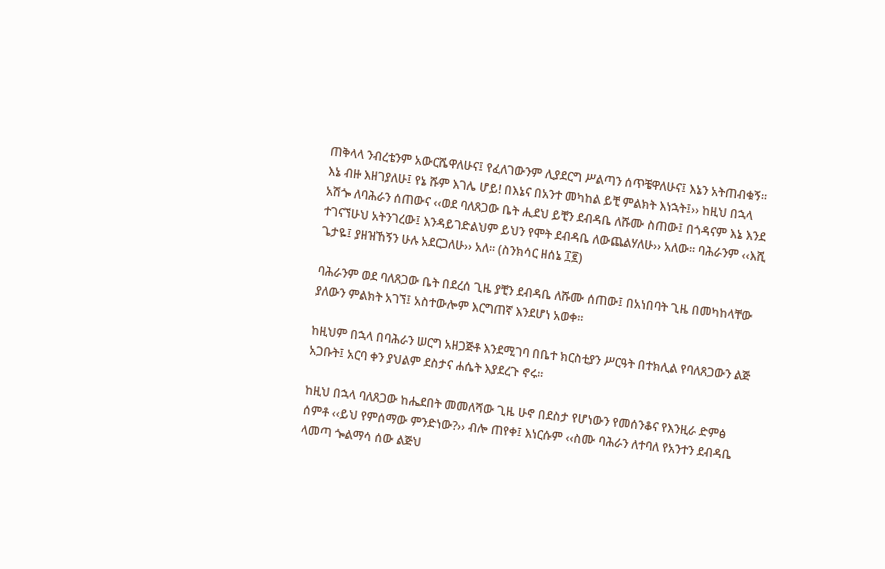ጠቅላላ ንብረቴንም አውርሼዋለሁና፤ የፈለገውንም ሊያደርግ ሥልጣን ሰጥቼዋለሁና፤ እኔን አትጠብቁኝ፡፡ እኔ ብዙ እዘገያለሁ፤ የኔ ሹም እገሌ ሆይ! በእኔና በአንተ መካከል ይቺ ምልክት እነኋት፤›› ከዚህ በኋላ አሽጐ ለባሕራን ሰጠውና ‹‹ወደ ባለጸጋው ቤት ሒደህ ይቺን ደብዳቤ ለሹሙ ስጠው፤ በጎዳናም እኔ እንደ ተገናኘሁህ አትንገረው፤ እንዳይገድልህም ይህን የሞት ደብዳቤ ለውጨልሃለሁ›› አለው፡፡ ባሕራንም ‹‹እሺ ጌታዬ፤ ያዘዝኸኝን ሁሉ አደርጋለሁ›› አለ፡፡ (ስንክሳር ዘሰኔ ፲፪)

ባሕራንም ወደ ባለጸጋው ቤት በደረሰ ጊዜ ያቺን ደብዳቤ ለሹሙ ሰጠው፤ በአነበባት ጊዜ በመካከላቸው ያለውን ምልክት አገኘ፤ አስተውሎም እርግጠኛ እንደሆነ አወቀ፡፡

ከዚህም በኋላ በባሕራን ሠርግ አዘጋጅቶ እንደሚገባ በቤተ ክርስቲያን ሥርዓት በተክሊል የባለጸጋውን ልጅ አጋቡት፤ አርባ ቀን ያህልም ደስታና ሐሴት እያደረጉ ኖሩ፡፡

ከዚህ በኋላ ባለጸጋው ከሔደበት መመለሻው ጊዜ ሁኖ በደስታ የሆነውን የመሰንቆና የእንዚራ ድምፅ ሰምቶ ‹‹ይህ የምሰማው ምንድነው?›› ብሎ ጠየቀ፤ እነርሱም ‹‹ስሙ ባሕራን ለተባለ የአንተን ደብዳቤ ላመጣ ጐልማሳ ሰው ልጅህ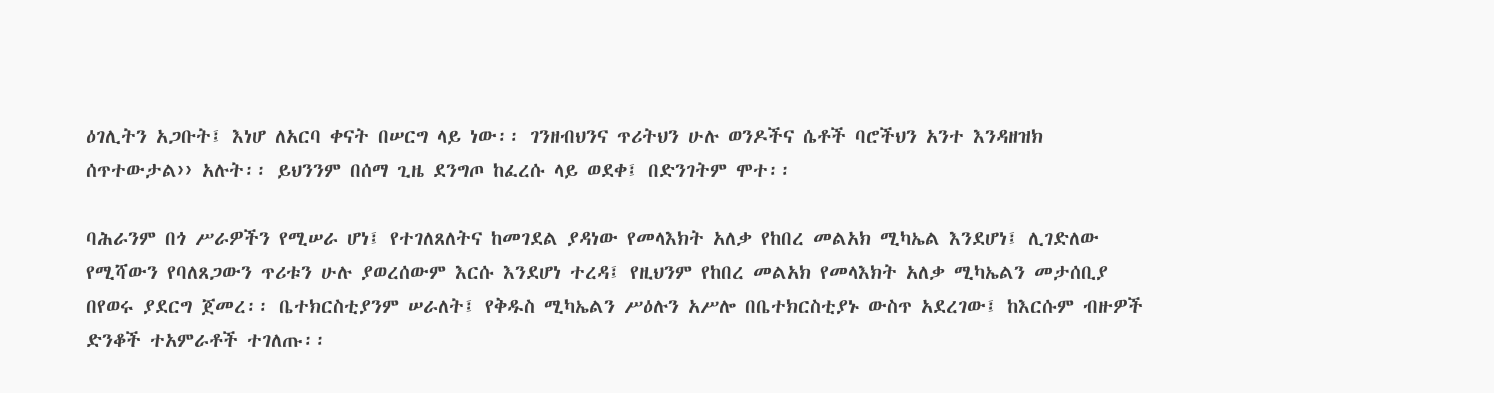ዕገሊትን አጋቡት፤ እነሆ ለአርባ ቀናት በሠርግ ላይ ነው፡፡ ገንዘብህንና ጥሪትህን ሁሉ ወንዶችና ሴቶች ባሮችህን አንተ እንዳዘዝክ ሰጥተውታል›› አሉት፡፡ ይህንንም በሰማ ጊዜ ደንግጦ ከፈረሱ ላይ ወደቀ፤ በድንገትም ሞተ፡፡

ባሕራንም በጎ ሥራዎችን የሚሠራ ሆነ፤ የተገለጸለትና ከመገደል ያዳነው የመላእክት አለቃ የከበረ መልአክ ሚካኤል እንደሆነ፤ ሊገድለው የሚሻውን የባለጸጋውን ጥሪቱን ሁሉ ያወረሰውም እርሱ እንደሆነ ተረዳ፤ የዚህንም የከበረ መልአክ የመላእክት አለቃ ሚካኤልን መታሰቢያ በየወሩ ያደርግ ጀመረ፡፡ ቤተክርስቲያንም ሠራለት፤ የቅዱስ ሚካኤልን ሥዕሉን አሥሎ በቤተክርስቲያኑ ውስጥ አደረገው፤ ከእርሱም ብዙዎች ድንቆች ተአምራቶች ተገለጡ፡፡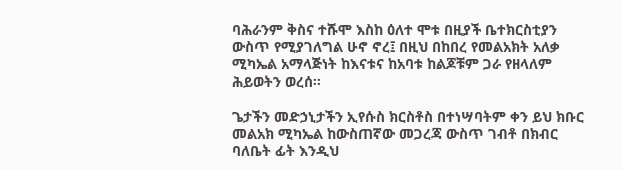ባሕራንም ቅስና ተሹሞ እስከ ዕለተ ሞቱ በዚያች ቤተክርስቲያን ውስጥ የሚያገለግል ሁኖ ኖረ፤ በዚህ በከበረ የመልአክት አለቃ ሚካኤል አማላጅነት ከእናቱና ከአባቱ ከልጆቹም ጋራ የዘላለም ሕይወትን ወረሰ፡፡

ጌታችን መድኃኒታችን ኢየሱስ ክርስቶስ በተነሣባትም ቀን ይህ ክቡር መልአክ ሚካኤል ከውስጠኛው መጋረጃ ውስጥ ገብቶ በክብር ባለቤት ፊት እንዲህ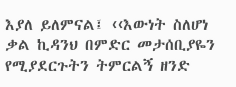እያለ ይለምናል፤ ‹‹እውነት ስለሆነ ቃል ኪዳንህ በምድር መታሰቢያዬን የሚያደርጉትን ትምርልኝ ዘንድ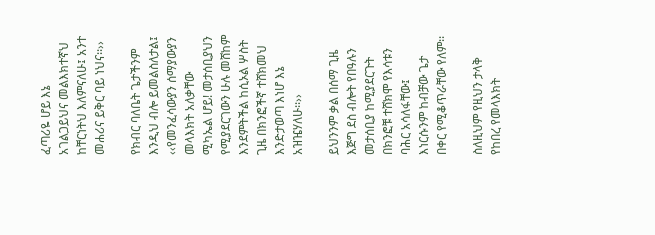ፈጣሪዬ ሆይ እኔ አገልጋይህና መልእክተኛህ ከቸርነትህ እለምናለሁ፤ አንተ መሐሪና ይቅር ባይ ነህና፡፡››

የክብር ባለቤት ጌታችንም እንዲህ ብሎ ይመልስለታል፤ ‹‹የመንፈሳውያን ሰማያውያን መላእክት አለቃቸው ሚካኤል ሆይ! መታሰቢያህን የሚያደርገውን ሁሉ መሸከም እንደምትችል ከሲኦል ሦስት ጊዜ በክንፎችኛ ተሸክመህ እንድታወጣ እነሆ እኔ አዝዤሃለሁ፡፡››

ይህንንም ቃል በሰማ ጊዜ እጅግ ደስ ብሎት የበዓሉን መታሰቢያ ከሚያደርጉት በክንፎቹ ተሸክሞ የእሳቱን ባሕር አሳለፋቸው፤ እነርሱንም ከብቻው ጌታ በቀር የሚቆጥራቸው የለም፡፡

ስለዚህም የዚህን ታላቅ የከበረ የመላእክት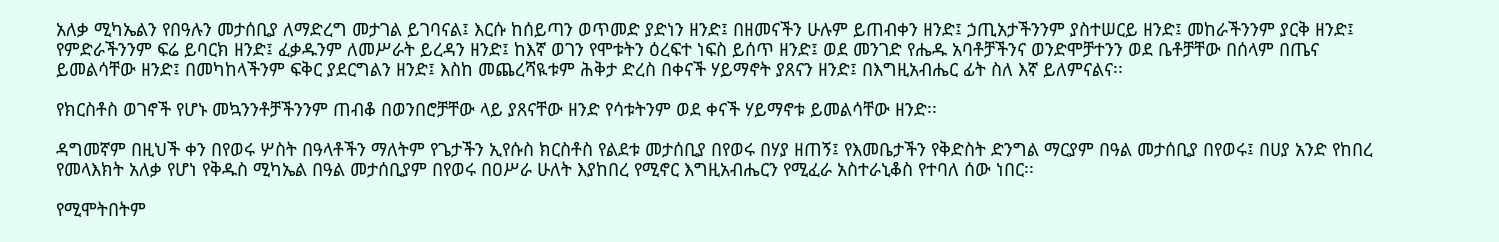አለቃ ሚካኤልን የበዓሉን መታሰቢያ ለማድረግ መታገል ይገባናል፤ እርሱ ከሰይጣን ወጥመድ ያድነን ዘንድ፤ በዘመናችን ሁሉም ይጠብቀን ዘንድ፤ ኃጢአታችንንም ያስተሠርይ ዘንድ፤ መከራችንንም ያርቅ ዘንድ፤ የምድራችንንም ፍሬ ይባርክ ዘንድ፤ ፈቃዱንም ለመሥራት ይረዳን ዘንድ፤ ከእኛ ወገን የሞቱትን ዕረፍተ ነፍስ ይሰጥ ዘንድ፤ ወደ መንገድ የሔዱ አባቶቻችንና ወንድሞቻተንን ወደ ቤቶቻቸው በሰላም በጤና ይመልሳቸው ዘንድ፤ በመካከላችንም ፍቅር ያደርግልን ዘንድ፤ እስከ መጨረሻዪቱም ሕቅታ ድረስ በቀናች ሃይማኖት ያጸናን ዘንድ፤ በእግዚአብሔር ፊት ስለ እኛ ይለምናልና፡፡

የክርስቶስ ወገኖች የሆኑ መኳንንቶቻችንንም ጠብቆ በወንበሮቻቸው ላይ ያጸናቸው ዘንድ የሳቱትንም ወደ ቀናች ሃይማኖቱ ይመልሳቸው ዘንድ፡፡

ዳግመኛም በዚህች ቀን በየወሩ ሦስት በዓላቶችን ማለትም የጌታችን ኢየሱስ ክርስቶስ የልደቱ መታሰቢያ በየወሩ በሃያ ዘጠኝ፤ የእመቤታችን የቅድስት ድንግል ማርያም በዓል መታሰቢያ በየወሩ፤ በሀያ አንድ የከበረ የመላእክት አለቃ የሆነ የቅዱስ ሚካኤል በዓል መታሰቢያም በየወሩ በዐሥራ ሁለት እያከበረ የሚኖር እግዚአብሔርን የሚፈራ አስተራኒቆስ የተባለ ሰው ነበር፡፡

የሚሞትበትም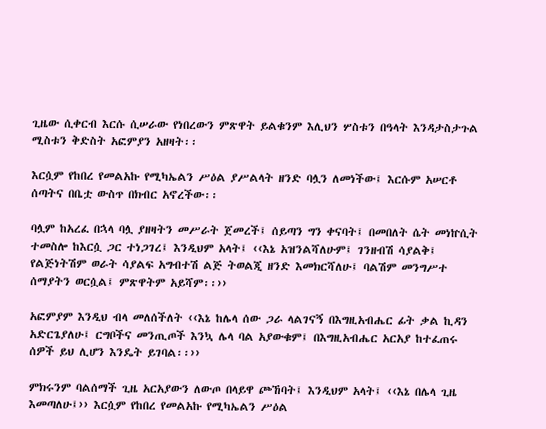ጊዜው ሲቀርብ እርሱ ሲሠራው የነበረውን ምጽዋት ይልቁንም እሊህን ሦስቱን በዓላት እንዳታስታጉል ሚስቱን ቅድስት አፎምያን አዘዛት፡፡

እርሷም የከበረ የመልአኩ የሚካኤልን ሥዕል ያሥልላት ዘንድ ባሏን ለመነችው፤ እርሱም አሠርቶ ሰጣትና በቤቷ ውስጥ በክብር አኖረችው፡፡

ባሏም ከአረፈ በኋላ ባሏ ያዘዛትን መሥራት ጀመረች፤ ሰይጣን ግን ቀናባት፤ በመበለት ሴት መነኵሲት ተመስሎ ከእርሷ ጋር ተነጋገረ፤ እንዲህም አላት፤ ‹‹እኔ አዝንልሻለሁም፤ ገንዘብሽ ሳያልቅ፤ የልጅነትሽም ወራት ሳያልፍ አግብተሽ ልጅ ትወልጂ ዘንድ እመክርሻለሁ፤ ባልሽም መንግሥተ ሰማያትን ወርሷል፤ ምጽዋትም አይሻም፡፡››

አፎምያም እንዲህ ብላ መለሰችለት ‹‹እኔ ከሌላ ሰው ጋራ ላልገናኝ በእግዚአብሔር ፊት ቃል ኪዳን አድርጌያለሁ፤ ርግቦችና መንጢጦች እንኳ ሌላ ባል አያውቁም፤ በእግዚአብሔር አርአያ ከተፈጠሩ ሰዎች ይህ ሊሆን እንዴት ይገባል፡፡››

ምክሩንም ባልሰማች ጊዜ አርአያውን ለውጦ በላይዋ ጮኸባት፤ እንዲህም አላት፤ ‹‹እኔ በሌላ ጊዜ እመጣለሁ፤›› እርሷም የከበረ የመልአኩ የሚካኤልን ሥዕል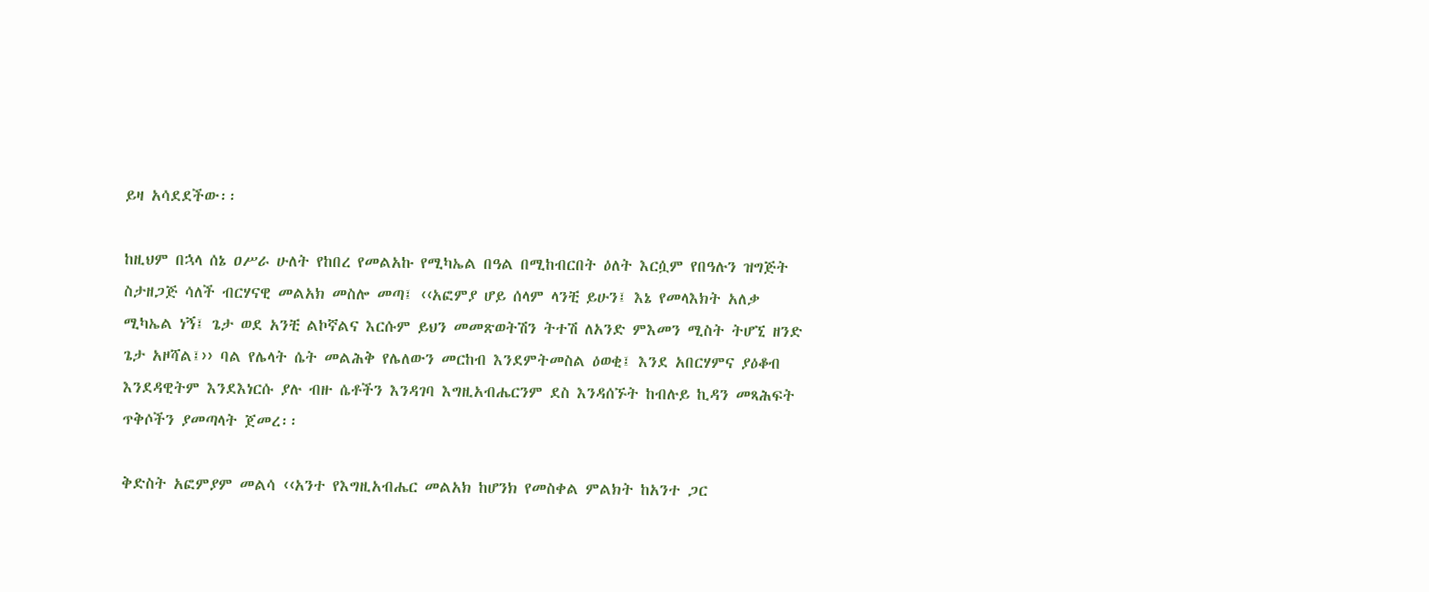ይዛ አሳደደችው፡፡

ከዚህም በኋላ ሰኔ ዐሥራ ሁለት የከበረ የመልአኩ የሚካኤል በዓል በሚከብርበት ዕለት እርሷም የበዓሉን ዝግጅት ስታዘጋጅ ሳለች ብርሃናዊ መልአክ መስሎ መጣ፤ ‹‹አፎምያ ሆይ ሰላም ላንቺ ይሁን፤ እኔ የመላእክት አለቃ ሚካኤል ነኝ፤ ጌታ ወደ አንቺ ልኮኛልና እርሱም ይህን መመጽወትሽን ትተሽ ለአንድ ምእመን ሚስት ትሆኚ ዘንድ ጌታ አዞሻል፤›› ባል የሌላት ሴት መልሕቅ የሌለውን መርከብ እንደምትመስል ዕወቂ፤ እንደ አበርሃምና ያዕቆብ እንደዳዊትም እንደእነርሱ ያሉ ብዙ ሴቶችን እንዳገባ እግዚአብሔርንም ደስ እንዳሰኙት ከብሉይ ኪዳን መጻሕፍት ጥቅሶችን ያመጣላት ጀመረ፡፡

ቅድስት አፎምያም መልሳ ‹‹አንተ የእግዚአብሔር መልአክ ከሆንክ የመስቀል ምልክት ከአንተ ጋር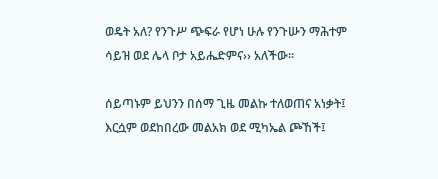ወዴት አለ? የንጉሥ ጭፍራ የሆነ ሁሉ የንጉሡን ማሕተም ሳይዝ ወደ ሌላ ቦታ አይሔድምና›› አለችው፡፡

ሰይጣኑም ይህንን በሰማ ጊዜ መልኩ ተለወጠና አነቃት፤ እርሷም ወደከበረው መልአክ ወደ ሚካኤል ጮኸች፤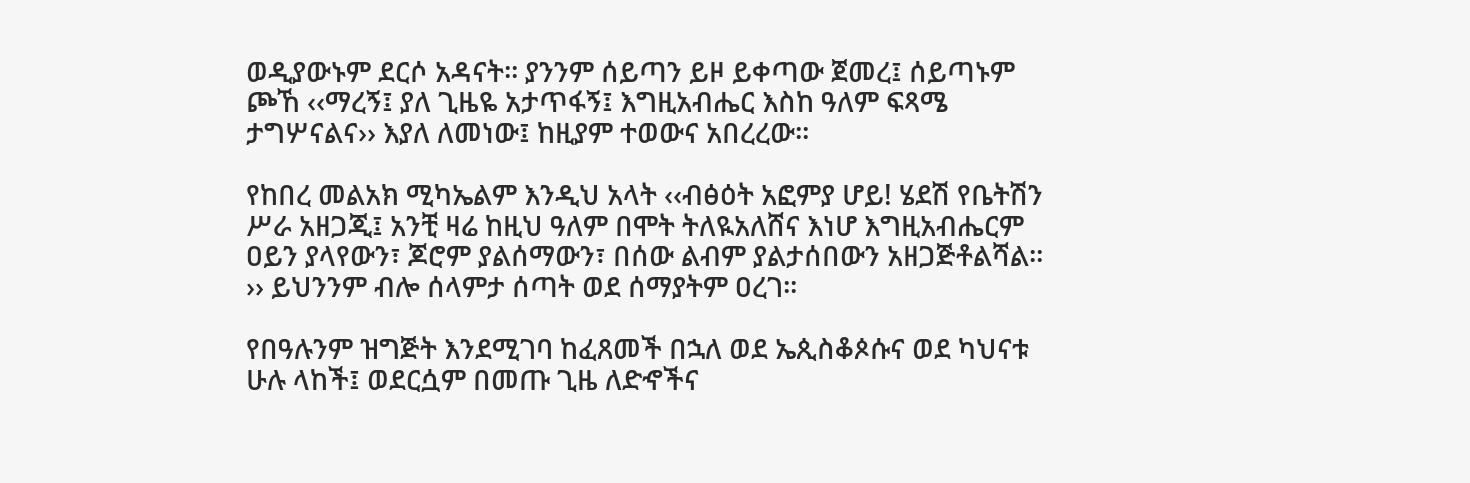ወዲያውኑም ደርሶ አዳናት፡፡ ያንንም ሰይጣን ይዞ ይቀጣው ጀመረ፤ ሰይጣኑም ጮኸ ‹‹ማረኝ፤ ያለ ጊዜዬ አታጥፋኝ፤ እግዚአብሔር እስከ ዓለም ፍጻሜ ታግሦናልና›› እያለ ለመነው፤ ከዚያም ተወውና አበረረው፡፡

የከበረ መልአክ ሚካኤልም እንዲህ አላት ‹‹ብፅዕት አፎምያ ሆይ! ሄደሽ የቤትሽን ሥራ አዘጋጂ፤ አንቺ ዛሬ ከዚህ ዓለም በሞት ትለዪአለሸና እነሆ እግዚአብሔርም ዐይን ያላየውን፣ ጆሮም ያልሰማውን፣ በሰው ልብም ያልታሰበውን አዘጋጅቶልሻል፡፡›› ይህንንም ብሎ ሰላምታ ሰጣት ወደ ሰማያትም ዐረገ፡፡

የበዓሉንም ዝግጅት እንደሚገባ ከፈጸመች በኋለ ወደ ኤጲስቆጶሱና ወደ ካህናቱ ሁሉ ላከች፤ ወደርሷም በመጡ ጊዜ ለድኆችና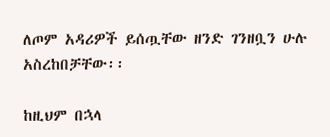ለጦም አዳሪዎች ይሰጧቸው ዘንድ ገንዘቧን ሁሉ አስረከበቻቸው፡፡

ከዚህም በኋላ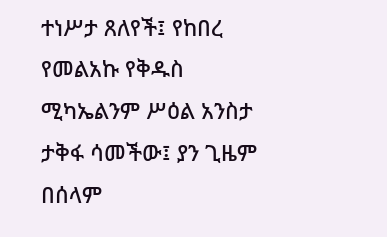ተነሥታ ጸለየች፤ የከበረ የመልአኩ የቅዱስ ሚካኤልንም ሥዕል አንስታ ታቅፋ ሳመችው፤ ያን ጊዜም በሰላም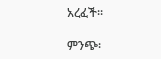አረፈች፡፡

ምንጭ፡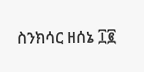ስንክሳር ዘሰኔ ፲፪